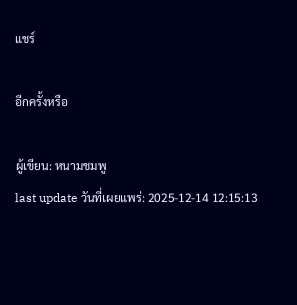แชร์

อีกครั้งหรือ

ผู้เขียน: หนามชมพู
last update วันที่เผยแพร่: 2025-12-14 12:15:13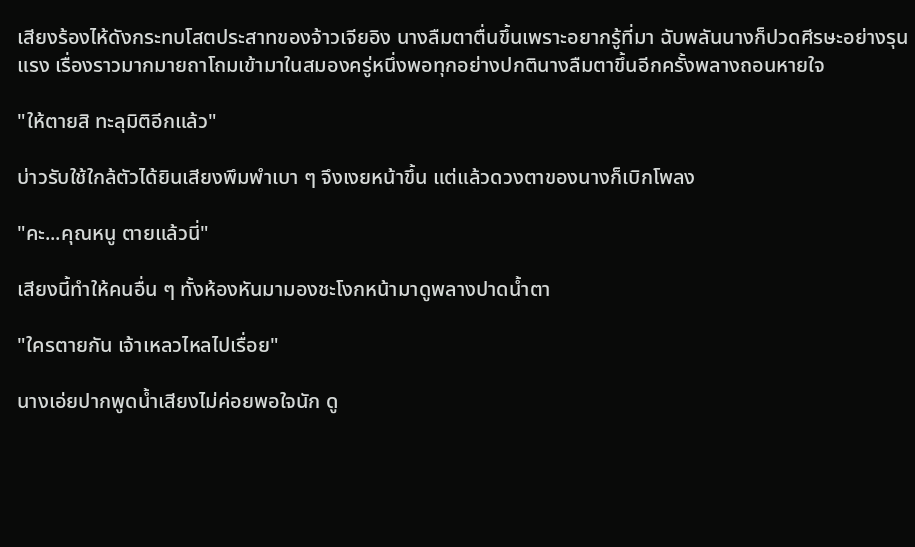เสียงร้องไห้ดังกระทบโสตประสาทของจ้าวเจียอิง นางลืมตาตื่นขึ้นเพราะอยากรู้ที่มา ฉับพลันนางก็ปวดศีรษะอย่างรุนแรง เรื่องราวมากมายถาโถมเข้ามาในสมองครู่หนึ่งพอทุกอย่างปกตินางลืมตาขึ้นอีกครั้งพลางถอนหายใจ

"ให้ตายสิ ทะลุมิติอีกแล้ว"

บ่าวรับใช้ใกล้ตัวได้ยินเสียงพึมพำเบา ๆ จึงเงยหน้าขึ้น แต่แล้วดวงตาของนางก็เบิกโพลง

"คะ...คุณหนู ตายแล้วนี่"

เสียงนี้ทำให้คนอื่น ๆ ทั้งห้องหันมามองชะโงกหน้ามาดูพลางปาดน้ำตา

"ใครตายกัน เจ้าเหลวไหลไปเรื่อย"

นางเอ่ยปากพูดน้ำเสียงไม่ค่อยพอใจนัก ดู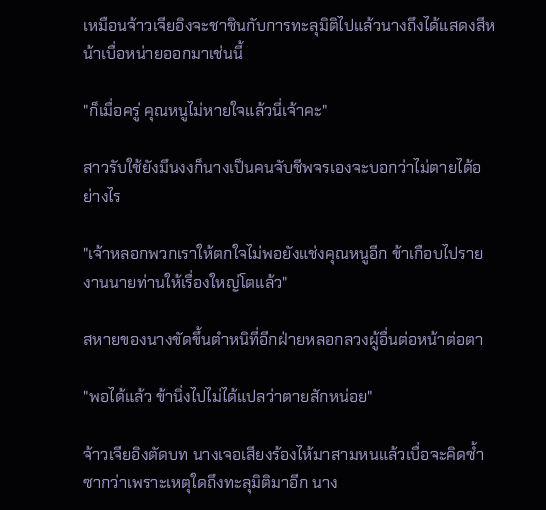เหมือนจ้าวเจียอิงจะชาชินกับการทะลุมิติไปแล้วนางถึงได้แสดงสีหน้าเบื่อหน่ายออกมาเช่นนี้

"ก็เมื่อครู่ คุณหนูไม่หายใจแล้วนี่เจ้าคะ"

สาวรับใช้ยังมึนงงก็นางเป็นคนจับชีพจรเองจะบอกว่าไม่ตายได้อย่างไร

"เจ้าหลอกพวกเราให้ตกใจไม่พอยังแช่งคุณหนูอีก ข้าเกือบไปรายงานนายท่านให้เรื่องใหญ่โตแล้ว"

สหายของนางขัดขึ้นตำหนิที่อีกฝ่ายหลอกลวงผู้อื่นต่อหน้าต่อตา

"พอได้แล้ว ข้านิ่งไปไม่ได้แปลว่าตายสักหน่อย"

จ้าวเจียอิงตัดบท นางเจอเสียงร้องไห้มาสามหนแล้วเบื่อจะคิดซ้ำซากว่าเพราะเหตุใดถึงทะลุมิติมาอีก นาง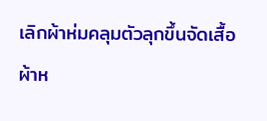เลิกผ้าห่มคลุมตัวลุกขึ้นจัดเสื้อผ้าห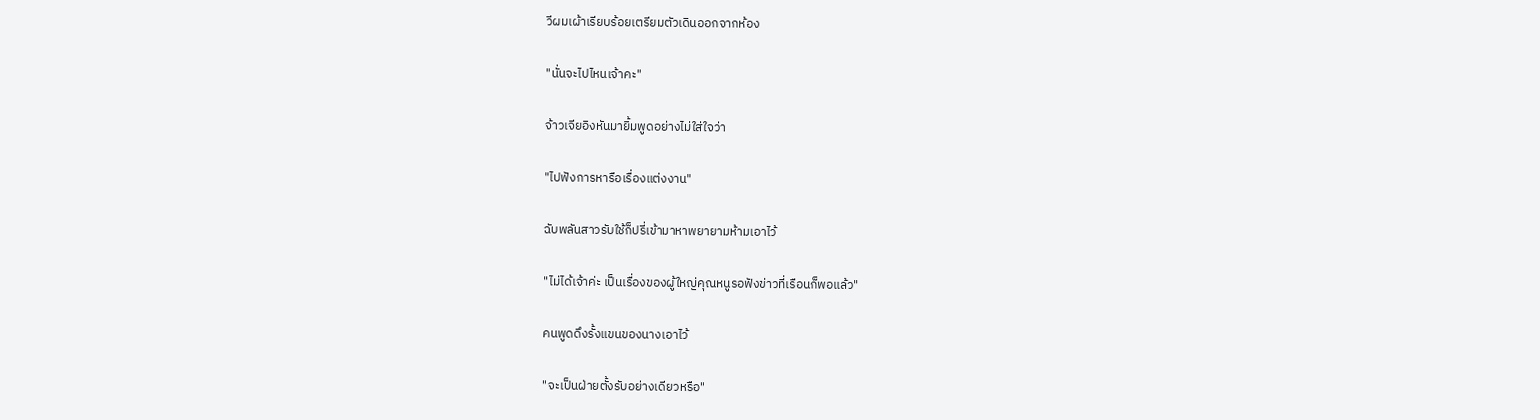วีผมเผ้าเรียบร้อยเตรียมตัวเดินออกจากห้อง

"นั่นจะไปไหนเจ้าคะ"

จ้าวเจียอิงหันมายิ้มพูดอย่างไม่ใส่ใจว่า

"ไปฟังการหารือเรื่องแต่งงาน"

ฉับพลันสาวรับใช้ก็ปรี่เข้ามาหาพยายามห้ามเอาไว้

"ไม่ได้เจ้าค่ะ เป็นเรื่องของผู้ใหญ่คุณหนูรอฟังข่าวที่เรือนก็พอแล้ว"

คนพูดดึงรั้งแขนของนางเอาไว้

"จะเป็นฝ่ายตั้งรับอย่างเดียวหรือ"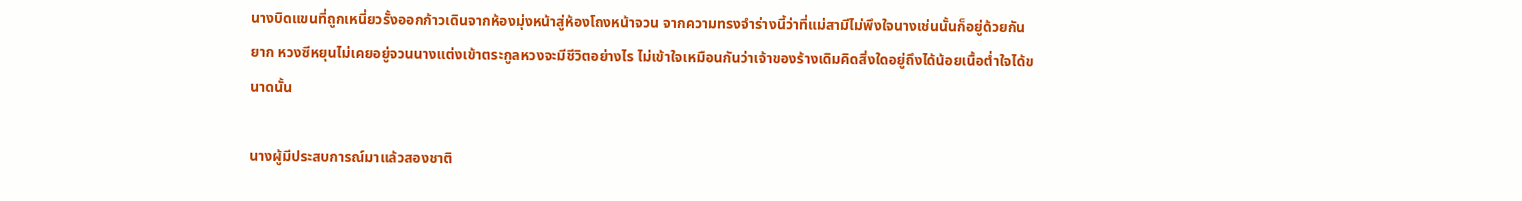นางบิดแขนที่ถูกเหนี่ยวรั้งออกก้าวเดินจากห้องมุ่งหน้าสู่ห้องโถงหน้าจวน จากความทรงจำร่างนี้ว่าที่แม่สามีไม่พึงใจนางเช่นนั้นก็อยู่ด้วยกันยาก หวงซีหยุนไม่เคยอยู่จวนนางแต่งเข้าตระกูลหวงจะมีชีวิตอย่างไร ไม่เข้าใจเหมือนกันว่าเจ้าของร้างเดิมคิดสิ่งใดอยู่ถึงได้น้อยเนื้อต่ำใจได้ขนาดนั้น

นางผู้มีประสบการณ์มาแล้วสองชาติ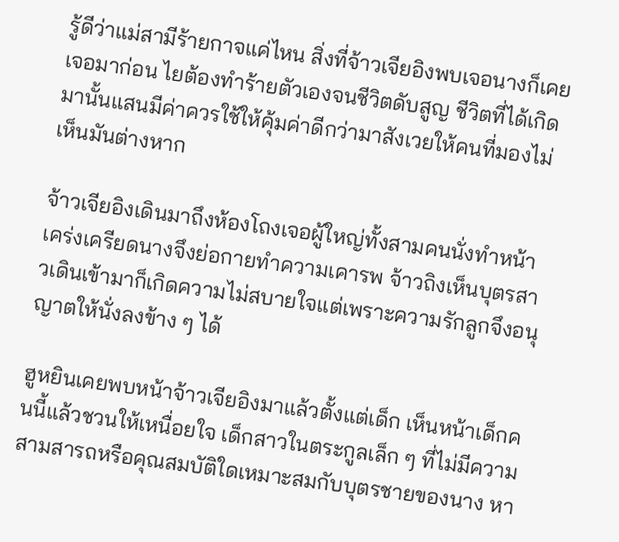รู้ดีว่าแม่สามีร้ายกาจแค่ไหน สิ่งที่จ้าวเจียอิงพบเจอนางก็เคยเจอมาก่อน ไยต้องทำร้ายตัวเองจนชีวิตดับสูญ ชีวิตที่ได้เกิดมานั้นแสนมีค่าควรใช้ให้คุ้มค่าดีกว่ามาสังเวยให้คนที่มองไม่เห็นมันต่างหาก

จ้าวเจียอิงเดินมาถึงห้องโถงเจอผู้ใหญ่ทั้งสามคนนั่งทำหน้าเคร่งเครียดนางจึงย่อกายทำความเคารพ จ้าวถิงเห็นบุตรสาวเดินเข้ามาก็เกิดความไม่สบายใจแต่เพราะความรักลูกจึงอนุญาตให้นั่งลงข้าง ๆ ได้

ฮูหยินเคยพบหน้าจ้าวเจียอิงมาแล้วตั้งแต่เด็ก เห็นหน้าเด็กคนนี้แล้วชวนให้เหนื่อยใจ เด็กสาวในตระกูลเล็ก ๆ ที่ไม่มีความสามสารถหรือคุณสมบัติใดเหมาะสมกับบุตรชายของนาง หา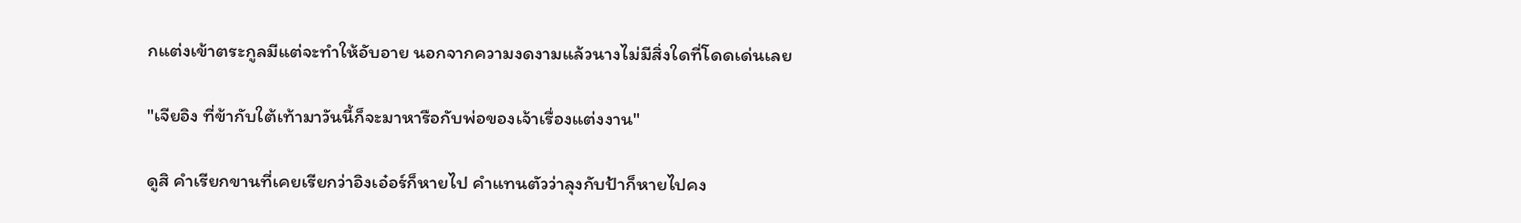กแต่งเข้าตระกูลมีแต่จะทำให้อับอาย นอกจากความงดงามแล้วนางไม่มีสิ่งใดที่โดดเด่นเลย

"เจียอิง ที่ข้ากับใต้เท้ามาวันนี้ก็จะมาหารือกับพ่อของเจ้าเรื่องแต่งงาน"

ดูสิ คำเรียกขานที่เคยเรียกว่าอิงเอ๋อร์ก็หายไป คำแทนตัวว่าลุงกับป้าก็หายไปคง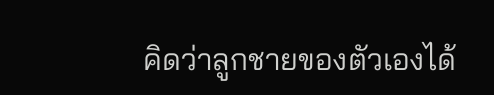คิดว่าลูกชายของตัวเองได้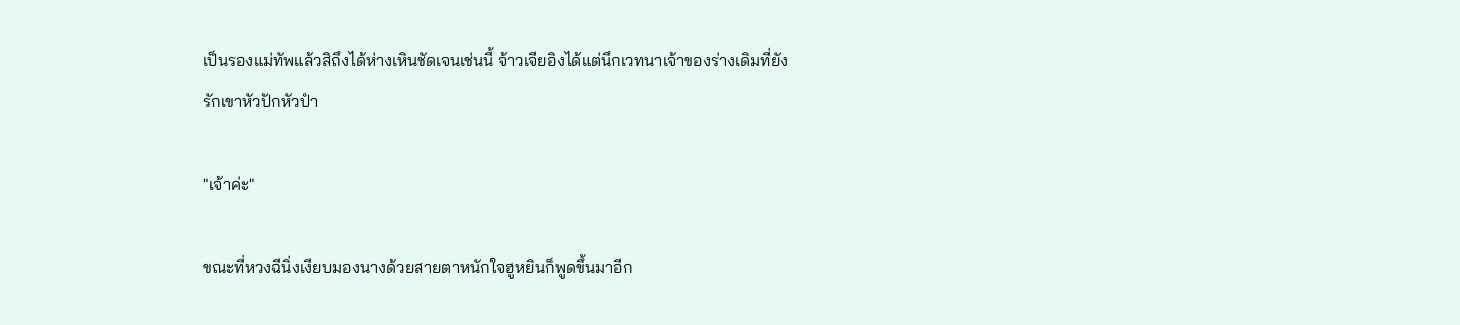เป็นรองแม่ทัพแล้วสิถึงได้ห่างเหินชัดเจนเช่นนี้ จ้าวเจียอิงได้แต่นึกเวทนาเจ้าของร่างเดิมที่ยังรักเขาหัวปักหัวปำ

"เจ้าค่ะ"

ขณะที่หวงฉีนิ่งเงียบมองนางด้วยสายตาหนักใจฮูหยินก็พูดขึ้นมาอีก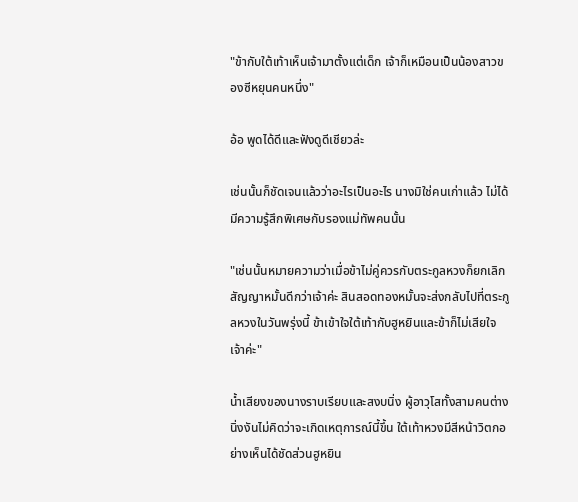"ข้ากับใต้เท้าเห็นเจ้ามาตั้งแต่เด็ก เจ้าก็เหมือนเป็นน้องสาวของซีหยุนคนหนึ่ง"

อ้อ พูดได้ดีและฟังดูดีเชียวล่ะ

เช่นนั้นก็ชัดเจนแล้วว่าอะไรเป็นอะไร นางมิใช่คนเก่าแล้ว ไม่ได้มีความรู้สึกพิเศษกับรองแม่ทัพคนนั้น

"เช่นนั้นหมายความว่าเมื่อข้าไม่คู่ควรกับตระกูลหวงก็ยกเลิกสัญญาหมั้นดีกว่าเจ้าค่ะ สินสอดทองหมั้นจะส่งกลับไปที่ตระกูลหวงในวันพรุ่งนี้ ข้าเข้าใจใต้เท้ากับฮูหยินและข้าก็ไม่เสียใจเจ้าค่ะ"

น้ำเสียงของนางราบเรียบและสงบนิ่ง ผู้อาวุโสทั้งสามคนต่างนิ่งงันไม่คิดว่าจะเกิดเหตุการณ์นี้ขึ้น ใต้เท้าหวงมีสีหน้าวิตกอย่างเห็นได้ชัดส่วนฮูหยิน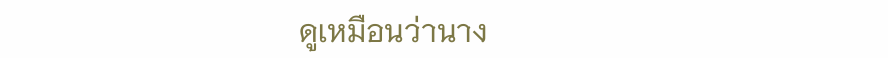ดูเหมือนว่านาง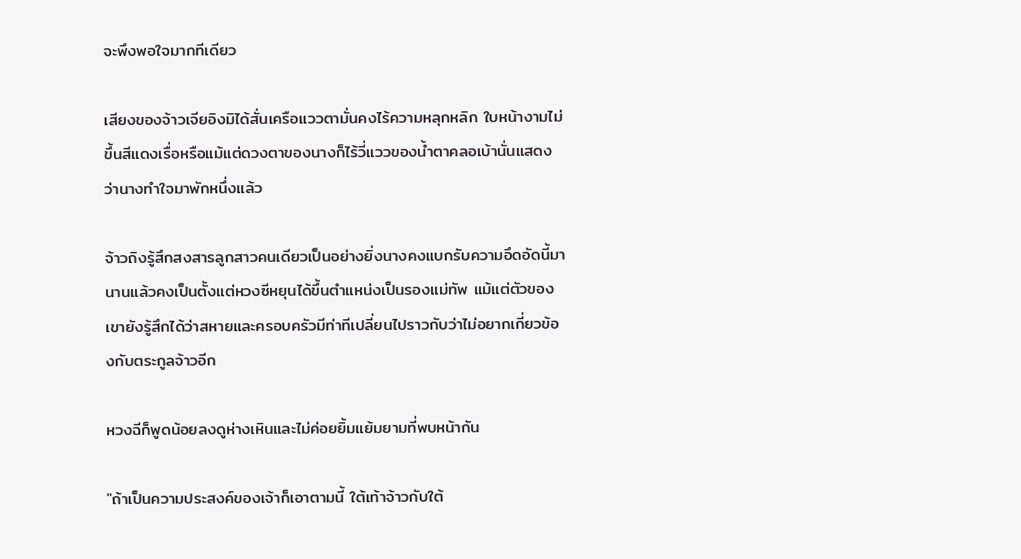จะพึงพอใจมากทีเดียว

เสียงของจ้าวเจียอิงมิได้สั่นเครือแววตามั่นคงไร้ความหลุกหลิก ใบหน้างามไม่ขึ้นสีแดงเรื่อหรือแม้แต่ดวงตาของนางก็ไร้วี่แววของน้ำตาคลอเบ้านั่นแสดงว่านางทำใจมาพักหนึ่งแล้ว

จ้าวถิงรู้สึกสงสารลูกสาวคนเดียวเป็นอย่างยิ่งนางคงแบกรับความอึดอัดนี้มานานแล้วคงเป็นตั้งแต่หวงซีหยุนได้ขึ้นตำแหน่งเป็นรองแม่ทัพ แม้แต่ตัวของเขายังรู้สึกได้ว่าสหายและครอบครัวมีท่าทีเปลี่ยนไปราวกับว่าไม่อยากเกี่ยวข้องกับตระกูลจ้าวอีก

หวงฉีก็พูดน้อยลงดูห่างเหินและไม่ค่อยยิ้มแย้มยามที่พบหน้ากัน

"ถ้าเป็นความประสงค์ของเจ้าก็เอาตามนี้ ใต้เท้าจ้าวกับใต้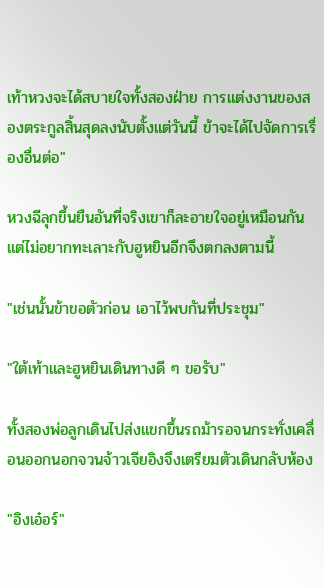เท้าหวงจะได้สบายใจทั้งสองฝ่าย การแต่งงานของสองตระกูลสิ้นสุดลงนับตั้งแต่วันนี้ ข้าจะได้ไปจัดการเรื่องอื่นต่อ"

หวงฉีลุกขึ้นยืนอันที่จริงเขาก็ละอายใจอยู่เหมือนกันแต่ไม่อยากทะเลาะกับฮูหยินอีกจึงตกลงตามนี้

"เช่นนั้นข้าขอตัวก่อน เอาไว้พบกันที่ประชุม"

"ใต้เท้าและฮูหยินเดินทางดี ๆ ขอรับ"

ทั้งสองพ่อลูกเดินไปส่งแขกขึ้นรถม้ารอจนกระทั่งเคลื่อนออกนอกจวนจ้าวเจียอิงจึงเตรียมตัวเดินกลับห้อง

"อิงเอ๋อร์"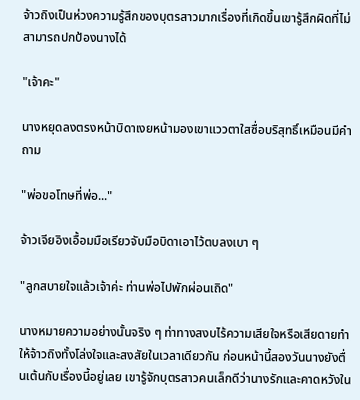จ้าวถิงเป็นห่วงความรู้สึกของบุตรสาวมากเรื่องที่เกิดขึ้นเขารู้สึกผิดที่ไม่สามารถปกป้องนางได้

"เจ้าคะ"

นางหยุดลงตรงหน้าบิดาเงยหน้ามองเขาแววตาใสซื่อบริสุทธิ์เหมือนมีคำถาม

"พ่อขอโทษที่พ่อ..."

จ้าวเจียอิงเอื้อมมือเรียวจับมือบิดาเอาไว้ตบลงเบา ๆ

"ลูกสบายใจแล้วเจ้าค่ะ ท่านพ่อไปพักผ่อนเถิด"

นางหมายความอย่างนั้นจริง ๆ ท่าทางสงบไร้ความเสียใจหรือเสียดายทำให้จ้าวถิงทั้งโล่งใจและสงสัยในเวลาเดียวกัน ก่อนหน้านี้สองวันนางยังตื่นเต้นกับเรื่องนี้อยู่เลย เขารู้จักบุตรสาวคนเล็กดีว่านางรักและคาดหวังใน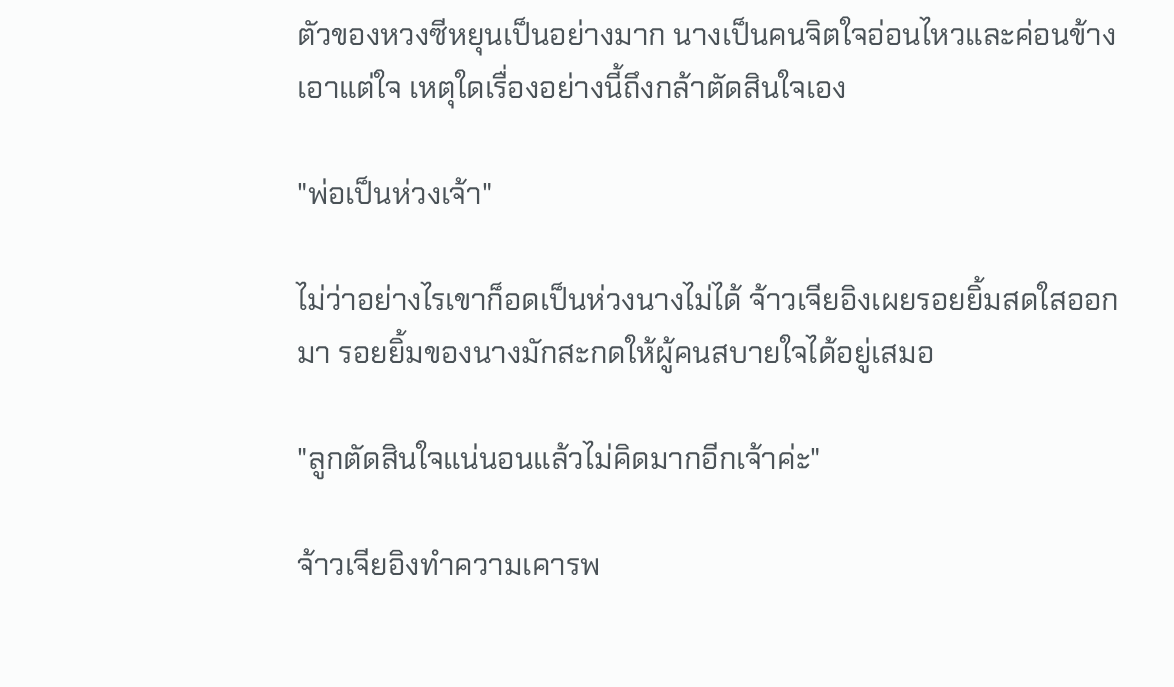ตัวของหวงซีหยุนเป็นอย่างมาก นางเป็นคนจิตใจอ่อนไหวและค่อนข้างเอาแต่ใจ เหตุใดเรื่องอย่างนี้ถึงกล้าตัดสินใจเอง

"พ่อเป็นห่วงเจ้า"

ไม่ว่าอย่างไรเขาก็อดเป็นห่วงนางไม่ได้ จ้าวเจียอิงเผยรอยยิ้มสดใสออกมา รอยยิ้มของนางมักสะกดให้ผู้คนสบายใจได้อยู่เสมอ

"ลูกตัดสินใจแน่นอนแล้วไม่คิดมากอีกเจ้าค่ะ"

จ้าวเจียอิงทำความเคารพ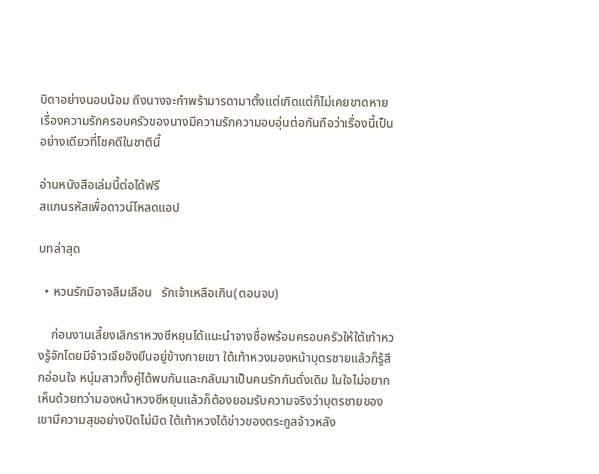บิดาอย่างนอบน้อม ถึงนางจะกำพร้ามารดามาตั้งแต่เกิดแต่ก็ไม่เคยขาดหายเรื่องความรักครอบครัวของนางมีความรักความอบอุ่นต่อกันถือว่าเรื่องนี้เป็นอย่างเดียวที่โชคดีในชาตินี้

อ่านหนังสือเล่มนี้ต่อได้ฟรี
สแกนรหัสเพื่อดาวน์โหลดแอป

บทล่าสุด

  • หวนรักมิอาจลืมเลือน   รักเจ้าเหลือเกิน(ตอนจบ)

    ก่อนงานเลี้ยงเลิกราหวงซีหยุนได้แนะนำจางซื่อพร้อมครอบครัวให้ใต้เท้าหวงรู้จักโดยมีจ้าวเจียอิงยืนอยู่ข้างกายเขา ใต้เท้าหวงมองหน้าบุตรชายแล้วก็รู้สึกอ่อนใจ หนุ่มสาวทั้งคู่ได้พบกันและกลับมาเป็นคนรักกันดั่งเดิม ในใจไม่อยากเห็นด้วยทว่ามองหน้าหวงซีหยุนแล้วก็ต้องยอมรับความจริงว่าบุตรชายของเขามีความสุขอย่างปิดไม่มิด ใต้เท้าหวงได้ข่าวของตระกูลจ้าวหลัง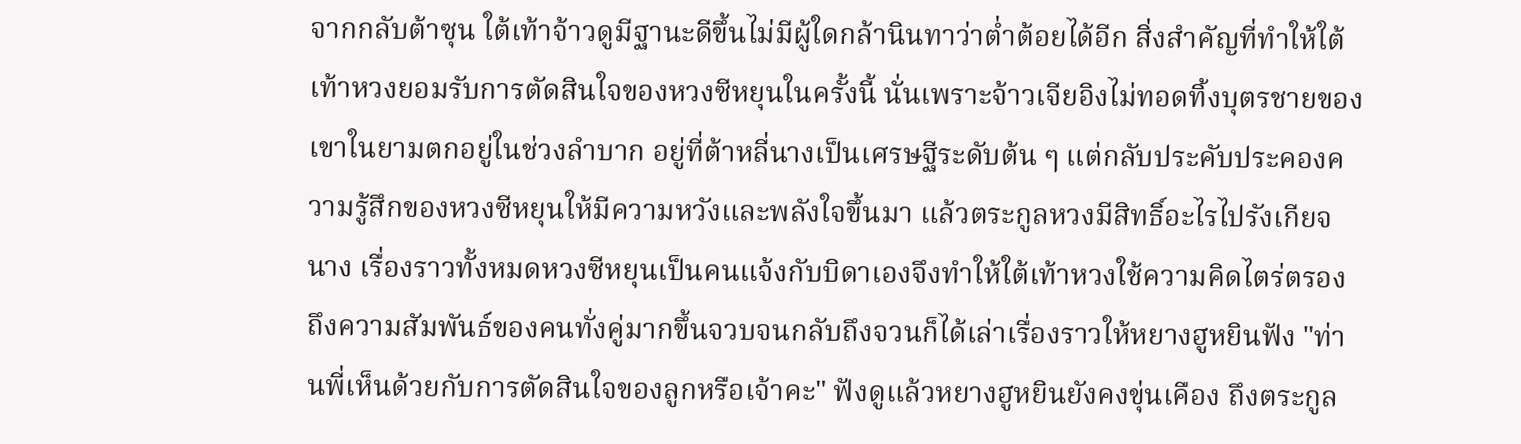จากกลับต้าซุน ใต้เท้าจ้าวดูมีฐานะดีขึ้นไม่มีผู้ใดกล้านินทาว่าต่ำต้อยได้อีก สิ่งสำคัญที่ทำให้ใต้เท้าหวงยอมรับการตัดสินใจของหวงซีหยุนในครั้งนี้ นั่นเพราะจ้าวเจียอิงไม่ทอดทิ้งบุตรชายของเขาในยามตกอยู่ในช่วงลำบาก อยู่ที่ต้าหลี่นางเป็นเศรษฐีระดับต้น ๆ แต่กลับประคับประคองความรู้สึกของหวงซีหยุนให้มีความหวังและพลังใจขึ้นมา แล้วตระกูลหวงมีสิทธิ์อะไรไปรังเกียจนาง เรื่องราวทั้งหมดหวงซีหยุนเป็นคนแจ้งกับบิดาเองจึงทำให้ใต้เท้าหวงใช้ความคิดไตร่ตรองถึงความสัมพันธ์ของคนทั่งคู่มากขึ้นจวบจนกลับถึงจวนก็ได้เล่าเรื่องราวให้หยางฮูหยินฟัง "ท่านพี่เห็นด้วยกับการตัดสินใจของลูกหรือเจ้าคะ" ฟังดูแล้วหยางฮูหยินยังคงขุ่นเคือง ถึงตระกูล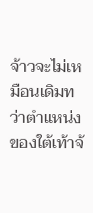จ้าวจะไม่เหมือนเดิมทว่าตำแหน่งของใต้เท้าจ้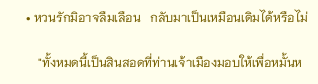• หวนรักมิอาจลืมเลือน   กลับมาเป็นเหมือนเดิมได้หรือไม่

    "ทั้งหมดนี้เป็นสินสอดที่ท่านเจ้าเมืองมอบให้เพื่อหมั้นห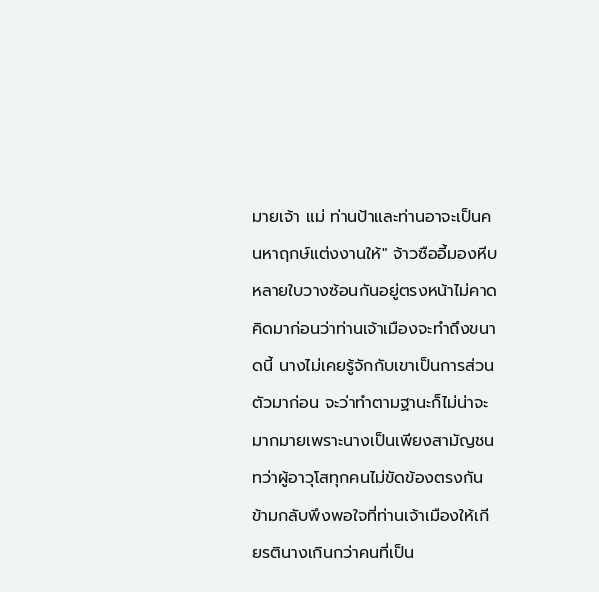มายเจ้า แม่ ท่านป้าและท่านอาจะเป็นคนหาฤกษ์แต่งงานให้" จ้าวซืออี้มองหีบหลายใบวางซ้อนกันอยู่ตรงหน้าไม่คาดคิดมาก่อนว่าท่านเจ้าเมืองจะทำถึงขนาดนี้ นางไม่เคยรู้จักกับเขาเป็นการส่วนตัวมาก่อน จะว่าทำตามฐานะก็ไม่น่าจะมากมายเพราะนางเป็นเพียงสามัญชน ทว่าผู้อาวุโสทุกคนไม่ขัดข้องตรงกันข้ามกลับพึงพอใจที่ท่านเจ้าเมืองให้เกียรตินางเกินกว่าคนที่เป็น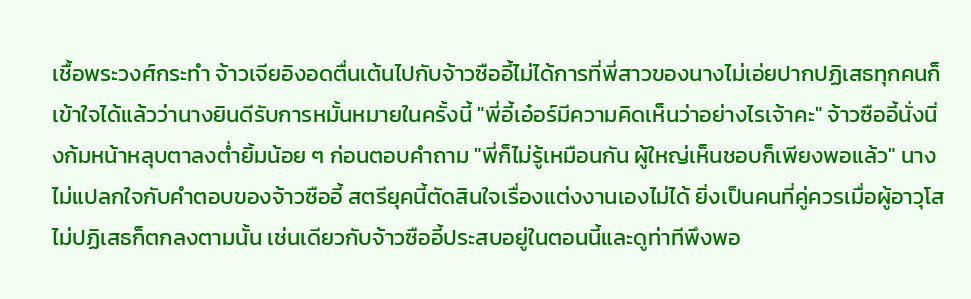เชื้อพระวงศ์กระทำ จ้าวเจียอิงอดตื่นเต้นไปกับจ้าวซืออี้ไม่ได้การที่พี่สาวของนางไม่เอ่ยปากปฏิเสธทุกคนก็เข้าใจได้แล้วว่านางยินดีรับการหมั้นหมายในครั้งนี้ "พี่อี้เอ๋อร์มีความคิดเห็นว่าอย่างไรเจ้าคะ" จ้าวซืออี้นั่งนิ่งก้มหน้าหลุบตาลงต่ำยิ้มน้อย ๆ ก่อนตอบคำถาม "พี่ก็ไม่รู้เหมือนกัน ผู้ใหญ่เห็นชอบก็เพียงพอแล้ว" นางไม่แปลกใจกับคำตอบของจ้าวซืออี้ สตรียุคนี้ตัดสินใจเรื่องแต่งงานเองไม่ได้ ยิ่งเป็นคนที่คู่ควรเมื่อผู้อาวุโสไม่ปฏิเสธก็ตกลงตามนั้น เช่นเดียวกับจ้าวซืออี้ประสบอยู่ในตอนนี้และดูท่าทีพึงพอ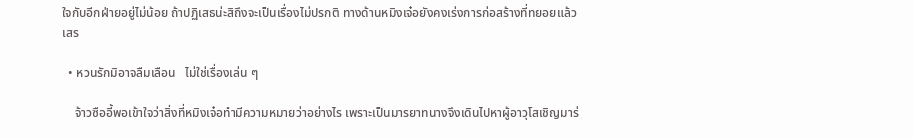ใจกับอีกฝ่ายอยู่ไม่น้อย ถ้าปฏิเสธน่ะสิถึงจะเป็นเรื่องไม่ปรกติ ทางด้านหมิงเจ๋อยังคงเร่งการก่อสร้างที่ทยอยแล้วเสร

  • หวนรักมิอาจลืมเลือน   ไม่ใช่เรื่องเล่น ๆ

    จ้าวซืออี้พอเข้าใจว่าสิ่งที่หมิงเจ๋อทำมีความหมายว่าอย่างไร เพราะเป็นมารยาทนางจึงเดินไปหาผู้อาวุโสเชิญมาร่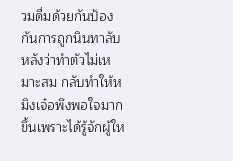วมดื่มด้วยกันป้องกันการถูกนินทาลับหลังว่าทำตัวไม่เหมาะสม กลับทำให้หมิงเจ๋อพึงพอใจมากขึ้นเพราะได้รู้จักผู้ให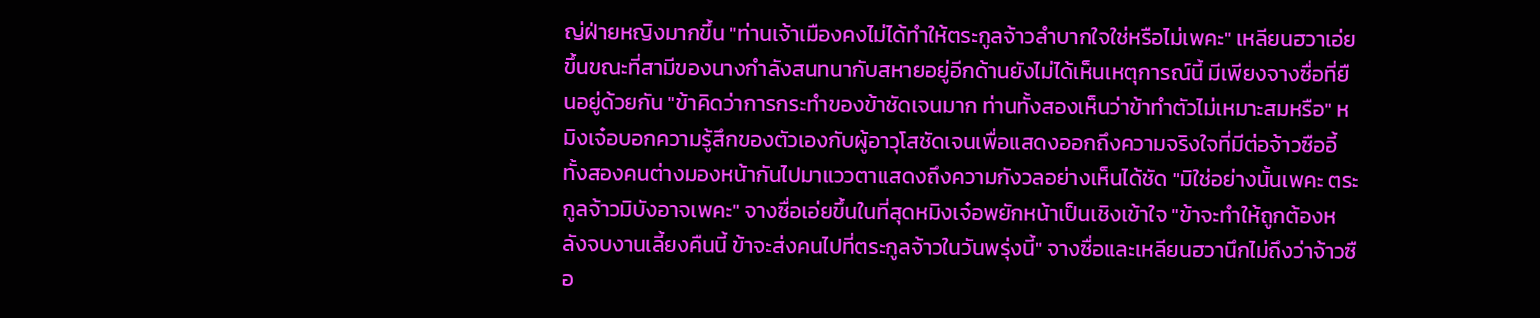ญ่ฝ่ายหญิงมากขึ้น "ท่านเจ้าเมืองคงไม่ได้ทำให้ตระกูลจ้าวลำบากใจใช่หรือไม่เพคะ" เหลียนฮวาเอ่ยขึ้นขณะที่สามีของนางกำลังสนทนากับสหายอยู่อีกด้านยังไม่ได้เห็นเหตุการณ์นี้ มีเพียงจางซื่อที่ยืนอยู่ด้วยกัน "ข้าคิดว่าการกระทำของข้าชัดเจนมาก ท่านทั้งสองเห็นว่าข้าทำตัวไม่เหมาะสมหรือ" หมิงเจ๋อบอกความรู้สึกของตัวเองกับผู้อาวุโสชัดเจนเพื่อแสดงออกถึงความจริงใจที่มีต่อจ้าวซืออี้ ทั้งสองคนต่างมองหน้ากันไปมาแววตาแสดงถึงความกังวลอย่างเห็นได้ชัด "มิใช่อย่างนั้นเพคะ ตระกูลจ้าวมิบังอาจเพคะ" จางซื่อเอ่ยขึ้นในที่สุดหมิงเจ๋อพยักหน้าเป็นเชิงเข้าใจ "ข้าจะทำให้ถูกต้องหลังจบงานเลี้ยงคืนนี้ ข้าจะส่งคนไปที่ตระกูลจ้าวในวันพรุ่งนี้" จางซื่อและเหลียนฮวานึกไม่ถึงว่าจ้าวซือ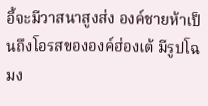อี้จะมีวาสนาสูงส่ง องค์ชายห้าเป็นถึงโอรสขององค์ฮ่องเต้ มีรูปโฉมง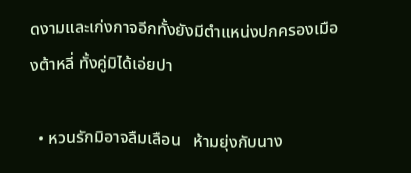ดงามและเก่งกาจอีกทั้งยังมีตำแหน่งปกครองเมืองต้าหลี่ ทั้งคู่มิได้เอ่ยปา

  • หวนรักมิอาจลืมเลือน   ห้ามยุ่งกับนาง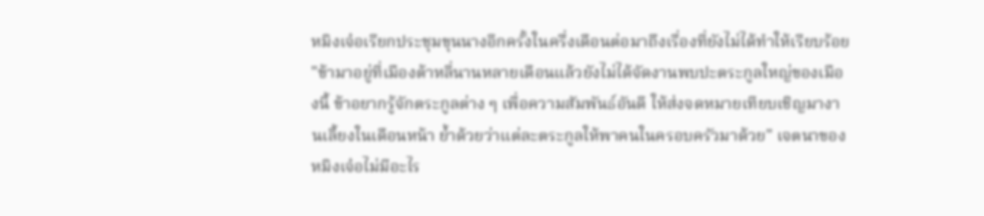หมิงเจ๋อเรียกประชุมขุนนางอีกครั้งในครึ่งเดือนต่อมาถึงเรื่องที่ยังไม่ได้ทำให้เรียบร้อย "ข้ามาอยู่ที่เมืองต้าหลี่นานหลายเดือนแล้วยังไม่ได้จัดงานพบปะตระกูลใหญ่ของเมืองนี้ ข้าอยากรู้จักตระกูลต่าง ๆ เพื่อความสัมพันธ์อันดี ให้ส่งจดหมายเทียบเชิญมางานเลี้ยงในเดือนหน้า ย้ำด้วยว่าแต่ละตระกูลให้พาคนในครอบครัวมาด้วย" เจตนาของหมิงเจ๋อไม่มีอะไร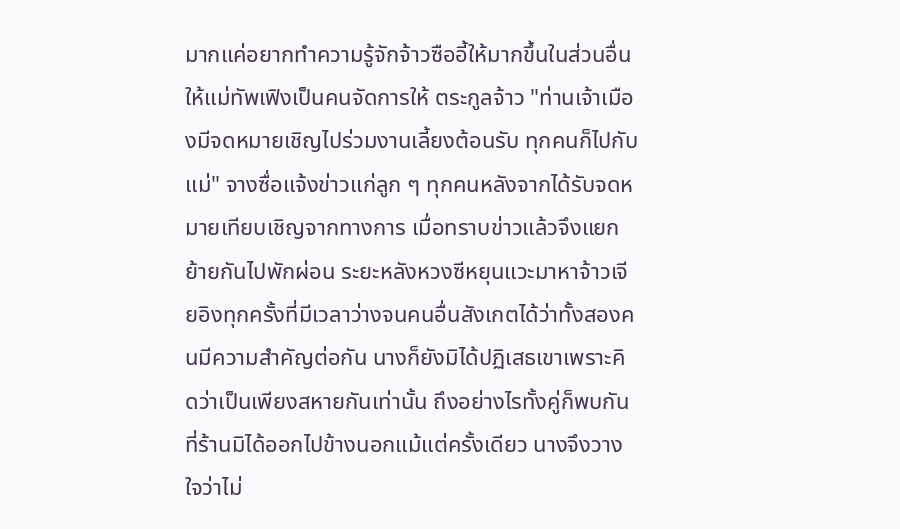มากแค่อยากทำความรู้จักจ้าวซืออี้ให้มากขึ้นในส่วนอื่นให้แม่ทัพเฟิงเป็นคนจัดการให้ ตระกูลจ้าว "ท่านเจ้าเมืองมีจดหมายเชิญไปร่วมงานเลี้ยงต้อนรับ ทุกคนก็ไปกับแม่" จางซื่อแจ้งข่าวแก่ลูก ๆ ทุกคนหลังจากได้รับจดหมายเทียบเชิญจากทางการ เมื่อทราบข่าวแล้วจึงแยกย้ายกันไปพักผ่อน ระยะหลังหวงซีหยุนแวะมาหาจ้าวเจียอิงทุกครั้งที่มีเวลาว่างจนคนอื่นสังเกตได้ว่าทั้งสองคนมีความสำคัญต่อกัน นางก็ยังมิได้ปฏิเสธเขาเพราะคิดว่าเป็นเพียงสหายกันเท่านั้น ถึงอย่างไรทั้งคู่ก็พบกันที่ร้านมิได้ออกไปข้างนอกแม้แต่ครั้งเดียว นางจึงวางใจว่าไม่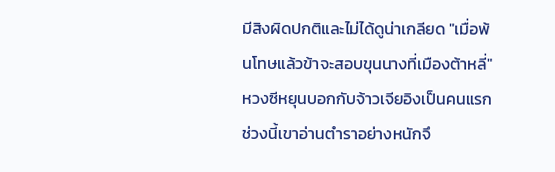มีสิงผิดปกติและไม่ได้ดูน่าเกลียด "เมื่อพ้นโทษแล้วข้าจะสอบขุนนางที่เมืองต้าหลี่" หวงซีหยุนบอกกับจ้าวเจียอิงเป็นคนแรก ช่วงนี้เขาอ่านตำราอย่างหนักจึ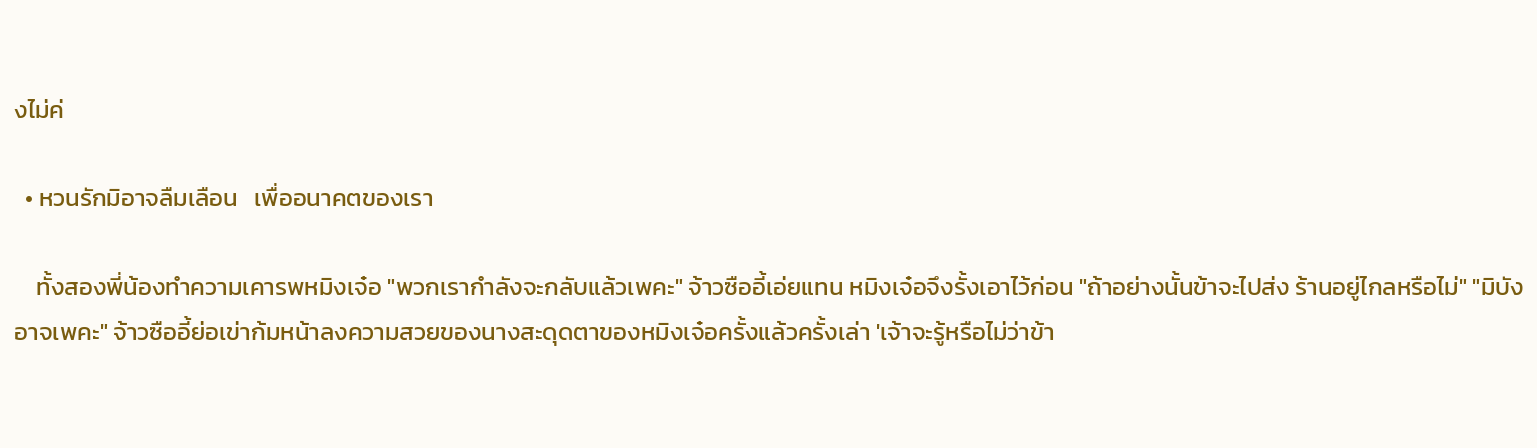งไม่ค่

  • หวนรักมิอาจลืมเลือน   เพื่ออนาคตของเรา

    ทั้งสองพี่น้องทำความเคารพหมิงเจ๋อ "พวกเรากำลังจะกลับแล้วเพคะ" จ้าวซืออี้เอ่ยแทน หมิงเจ๋อจึงรั้งเอาไว้ก่อน "ถ้าอย่างนั้นข้าจะไปส่ง ร้านอยู่ไกลหรือไม่" "มิบังอาจเพคะ" จ้าวซืออี้ย่อเข่าก้มหน้าลงความสวยของนางสะดุดตาของหมิงเจ๋อครั้งแล้วครั้งเล่า 'เจ้าจะรู้หรือไม่ว่าข้า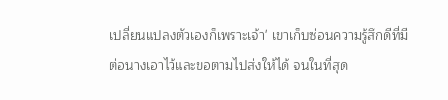เปลี่ยนแปลงตัวเองก็เพราะเจ้า' เขาเก็บซ่อนความรู้สึกดีที่มีต่อนางเอาไว้และขอตามไปส่งให้ได้ จนในที่สุด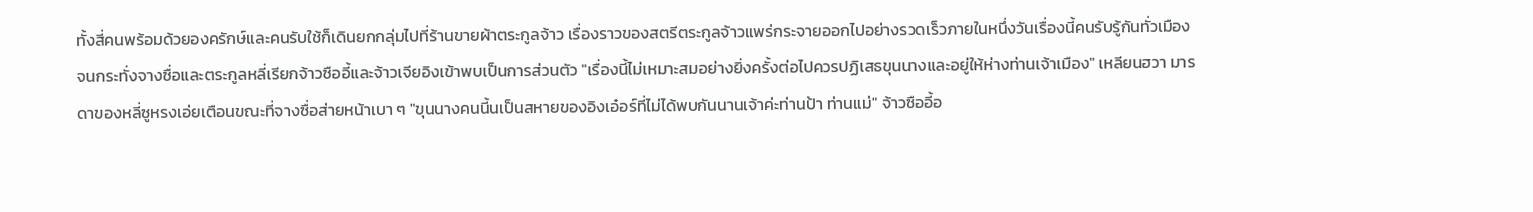ทั้งสี่คนพร้อมด้วยองครักษ์และคนรับใช้ก็เดินยกกลุ่มไปที่ร้านขายผ้าตระกูลจ้าว เรื่องราวของสตรีตระกูลจ้าวแพร่กระจายออกไปอย่างรวดเร็วภายในหนึ่งวันเรื่องนี้คนรับรู้กันทั่วเมือง จนกระทั่งจางซื่อและตระกูลหลี่เรียกจ้าวซืออี้และจ้าวเจียอิงเข้าพบเป็นการส่วนตัว "เรื่องนี้ไม่เหมาะสมอย่างยิ่งครั้งต่อไปควรปฏิเสธขุนนางและอยู่ให้ห่างท่านเจ้าเมือง" เหลียนฮวา มารดาของหลี่ซูหรงเอ่ยเตือนขณะที่จางซื่อส่ายหน้าเบา ๆ "ขุนนางคนนี้นเป็นสหายของอิงเอ๋อร์ที่ไม่ได้พบกันนานเจ้าค่ะท่านป้า ท่านแม่" จ้าวซืออี้อ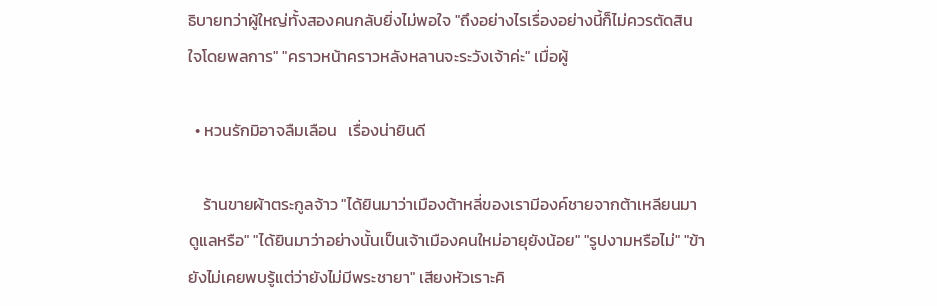ธิบายทว่าผู้ใหญ่ทั้งสองคนกลับยิ่งไม่พอใจ "ถึงอย่างไรเรื่องอย่างนี้ก็ไม่ควรตัดสินใจโดยพลการ" "คราวหน้าคราวหลังหลานจะระวังเจ้าค่ะ" เมื่อผู้

  • หวนรักมิอาจลืมเลือน   เรื่องน่ายินดี

    ร้านขายผ้าตระกูลจ้าว "ได้ยินมาว่าเมืองต้าหลี่ของเรามีองค์ชายจากต้าเหลียนมาดูแลหรือ" "ได้ยินมาว่าอย่างนั้นเป็นเจ้าเมืองคนใหม่อายุยังน้อย" "รูปงามหรือไม่" "ข้ายังไม่เคยพบรู้แต่ว่ายังไม่มีพระชายา" เสียงหัวเราะคิ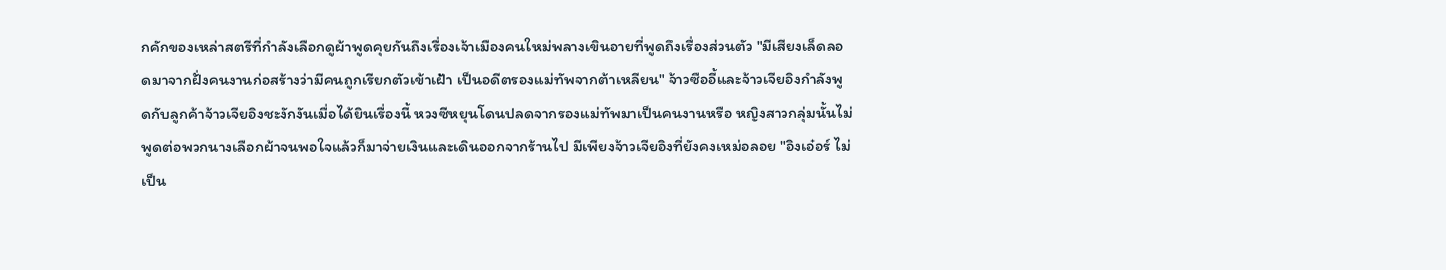กคักของเหล่าสตรีที่กำลังเลือกดูผ้าพูดคุยกันถึงเรื่องเจ้าเมืองคนใหม่พลางเขินอายที่พูดถึงเรื่องส่วนตัว "มีเสียงเล็ดลอดมาจากฝั่งคนงานก่อสร้างว่ามีคนถูกเรียกตัวเข้าเฝ้า เป็นอดีตรองแม่ทัพจากต้าเหลียน" จ้าวซืออี้และจ้าวเจียอิงกำลังพูดกับลูกค้าจ้าวเจียอิงชะงักงันเมื่อได้ยินเรื่องนี้ หวงซีหยุนโดนปลดจากรองแม่ทัพมาเป็นคนงานหรือ หญิงสาวกลุ่มนั้นไม่พูดต่อพวกนางเลือกผ้าจนพอใจแล้วก็มาจ่ายเงินและเดินออกจากร้านไป มีเพียงจ้าวเจียอิงที่ยังคงเหม่อลอย "อิงเอ๋อร์ ไม่เป็น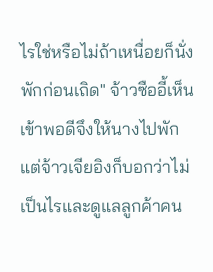ไรใช่หรือไม่ถ้าเหนื่อยก็นั่งพักก่อนเถิด" จ้าวซืออี้เห็นเข้าพอดีจึงให้นางไปพักแต่จ้าวเจียอิงก็บอกว่าไม่เป็นไรและดูแลลูกค้าคน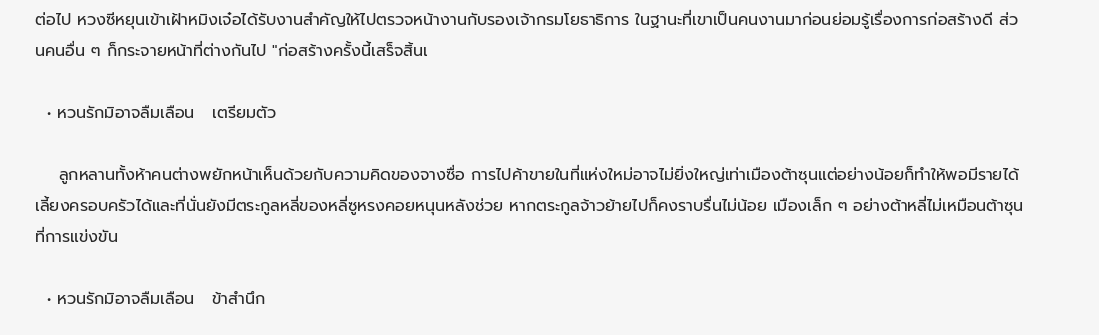ต่อไป หวงซีหยุนเข้าเฝ้าหมิงเจ๋อได้รับงานสำคัญให้ไปตรวจหน้างานกับรองเจ้ากรมโยธาธิการ ในฐานะที่เขาเป็นคนงานมาก่อนย่อมรู้เรื่องการก่อสร้างดี ส่วนคนอื่น ๆ ก็กระจายหน้าที่ต่างกันไป "ก่อสร้างครั้งนี้เสร็จสิ้นเ

  • หวนรักมิอาจลืมเลือน   เตรียมตัว

    ลูกหลานทั้งห้าคนต่างพยักหน้าเห็นด้วยกับความคิดของจางซื่อ การไปค้าขายในที่แห่งใหม่อาจไม่ยิ่งใหญ่เท่าเมืองต้าซุนแต่อย่างน้อยก็ทำให้พอมีรายได้เลี้ยงครอบครัวได้และที่นั่นยังมีตระกูลหลี่ของหลี่ซูหรงคอยหนุนหลังช่วย หากตระกูลจ้าวย้ายไปก็คงราบรื่นไม่น้อย เมืองเล็ก ๆ อย่างต้าหลี่ไม่เหมือนต้าซุนที่การแข่งขัน

  • หวนรักมิอาจลืมเลือน   ข้าสำนึก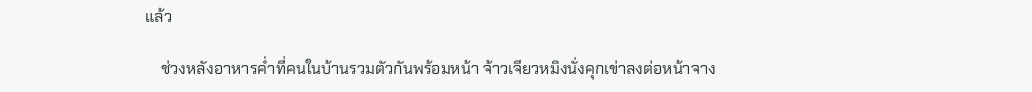แล้ว

    ช่วงหลังอาหารค่ำที่คนในบ้านรวมตัวกันพร้อมหน้า จ้าวเจียวหมิงนั่งคุกเข่าลงต่อหน้าจาง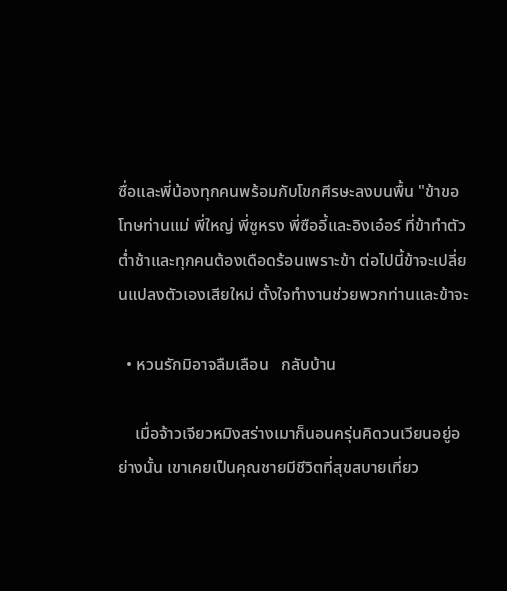ซื่อและพี่น้องทุกคนพร้อมกับโขกศีรษะลงบนพื้น "ข้าขอโทษท่านแม่ พี่ใหญ่ พี่ซูหรง พี่ซืออี้และอิงเอ๋อร์ ที่ข้าทำตัวต่ำช้าและทุกคนต้องเดือดร้อนเพราะข้า ต่อไปนี้ข้าจะเปลี่ยนแปลงตัวเองเสียใหม่ ตั้งใจทำงานช่วยพวกท่านและข้าจะ

  • หวนรักมิอาจลืมเลือน   กลับบ้าน

    เมื่อจ้าวเจียวหมิงสร่างเมาก็นอนครุ่นคิดวนเวียนอยู่อย่างนั้น เขาเคยเป็นคุณชายมีชีวิตที่สุขสบายเที่ยว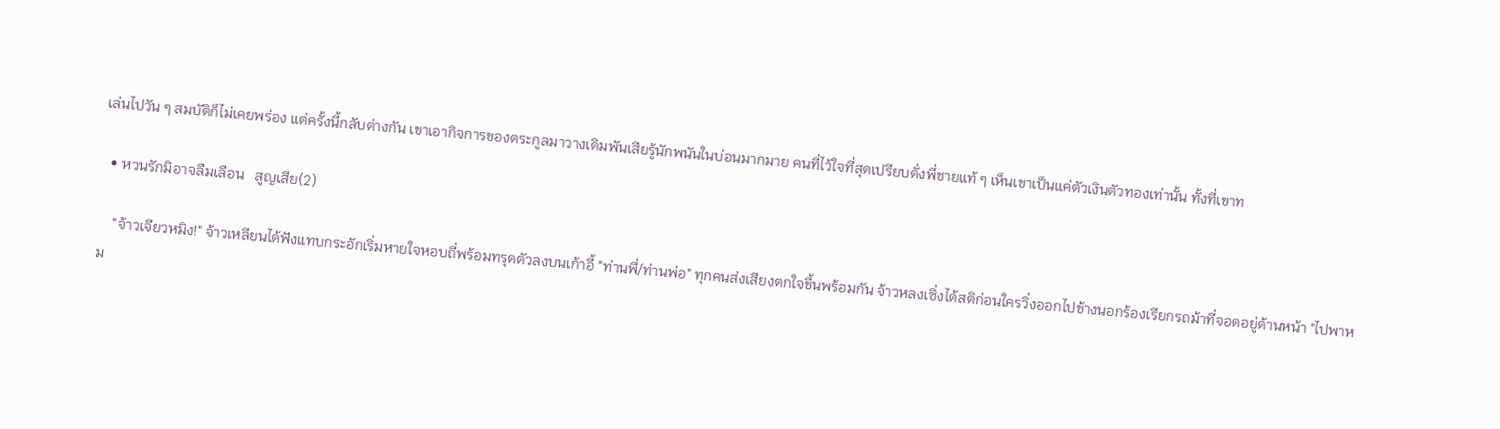เล่นไปวัน ๆ สมบัติก็ไม่เคยพร่อง แต่ครั้งนี้กลับต่างกัน เขาเอากิจการของตระกูลมาวางเดิมพันเสียรู้นักพนันในบ่อนมากมาย คนที่ไว้ใจที่สุดเปรียบดั่งพี่ชายแท้ ๆ เห็นเขาเป็นแค่ตัวเงินตัวทองเท่านั้น ทั้งที่เขาท

  • หวนรักมิอาจลืมเลือน   สูญเสีย(2)

    "จ้าวเจียวหมิง!" จ้าวเหลียนได้ฟังแทบกระอักเริ่มหายใจหอบถี่พร้อมทรุดตัวลงบนเก้าอี้ "ท่านพี่/ท่านพ่อ" ทุกคนส่งเสียงตกใจขึ้นพร้อมกัน จ้าวหลงเซิ่งได้สติก่อนใครวิ่งออกไปข้างนอกร้องเรียกรถม้าที่จอดอยู่ด้านหน้า "ไปพาหม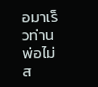อมาเร็วท่านพ่อไม่ส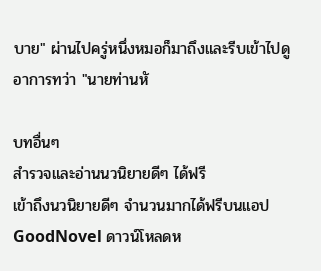บาย" ผ่านไปครู่หนึ่งหมอก็มาถึงและรีบเข้าไปดูอาการทว่า "นายท่านหั

บทอื่นๆ
สำรวจและอ่านนวนิยายดีๆ ได้ฟรี
เข้าถึงนวนิยายดีๆ จำนวนมากได้ฟรีบนแอป GoodNovel ดาวน์โหลดห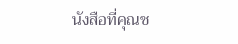นังสือที่คุณช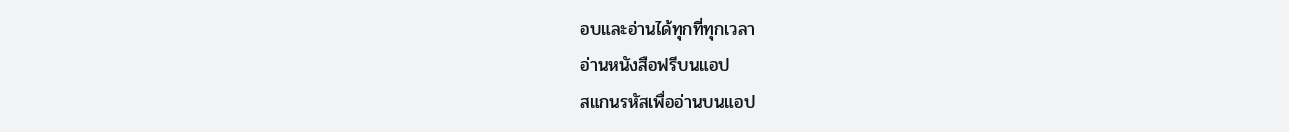อบและอ่านได้ทุกที่ทุกเวลา
อ่านหนังสือฟรีบนแอป
สแกนรหัสเพื่ออ่านบนแอป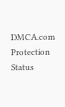DMCA.com Protection Status